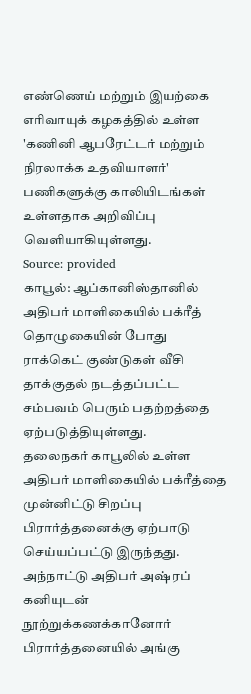எண்ணெய் மற்றும் இயற்கை எரிவாயுக் கழகத்தில் உள்ள 'கணினி ஆபரேட்டர் மற்றும் நிரலாக்க உதவியாளர்' பணிகளுக்கு காலியிடங்கள் உள்ளதாக அறிவிப்பு வெளியாகியுள்ளது.
Source: provided
காபூல்: ஆப்கானிஸ்தானில் அதிபர் மாளிகையில் பக்ரீத் தொழுகையின் போது ராக்கெட் குண்டுகள் வீசி தாக்குதல் நடத்தப்பட்ட சம்பவம் பெரும் பதற்றத்தை ஏற்படுத்தியுள்ளது.
தலைநகர் காபூலில் உள்ள அதிபர் மாளிகையில் பக்ரீத்தை முன்னிட்டு சிறப்பு பிரார்த்தனைக்கு ஏற்பாடு செய்யப்பட்டு இருந்தது. அந்நாட்டு அதிபர் அஷ்ரப் கனியுடன் நூற்றுக்கணக்கானோர் பிரார்த்தனையில் அங்கு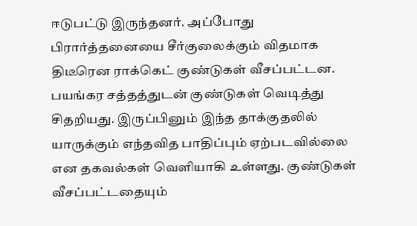ஈடுபட்டு இருந்தனர். அப்போது பிரார்த்தனையை சீர்குலைக்கும் விதமாக திடீரென ராக்கெட் குண்டுகள் வீசப்பட்டன.
பயங்கர சத்தத்துடன் குண்டுகள் வெடித்து சிதறியது. இருப்பினும் இந்த தாக்குதலில் யாருக்கும் எந்தவித பாதிப்பும் ஏற்படவில்லை என தகவல்கள் வெளியாகி உள்ளது. குண்டுகள் வீசப்பட்டதையும்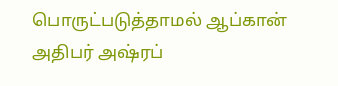பொருட்படுத்தாமல் ஆப்கான் அதிபர் அஷ்ரப்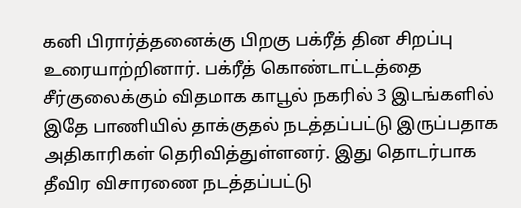கனி பிரார்த்தனைக்கு பிறகு பக்ரீத் தின சிறப்பு உரையாற்றினார். பக்ரீத் கொண்டாட்டத்தை சீர்குலைக்கும் விதமாக காபூல் நகரில் 3 இடங்களில் இதே பாணியில் தாக்குதல் நடத்தப்பட்டு இருப்பதாக அதிகாரிகள் தெரிவித்துள்ளனர். இது தொடர்பாக தீவிர விசாரணை நடத்தப்பட்டு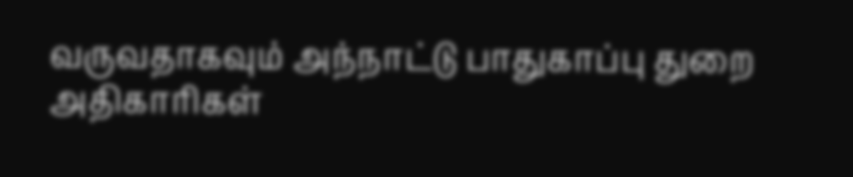வருவதாகவும் அந்நாட்டு பாதுகாப்பு துறை அதிகாரிகள்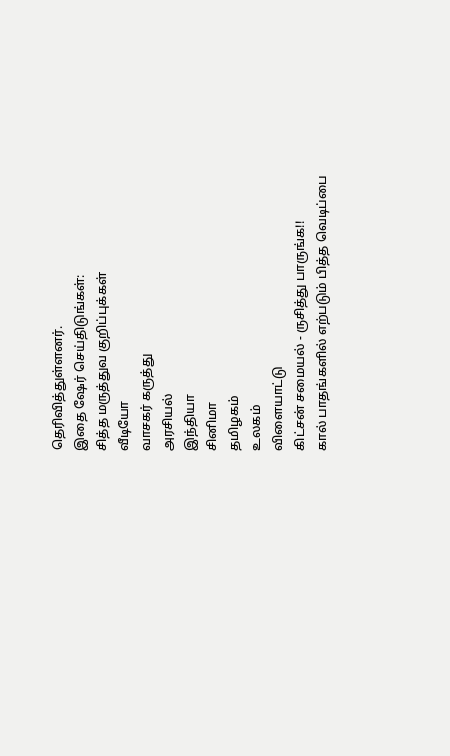தெரிவித்துள்ளனர்.
இதை ஷேர் செய்திடுங்கள்:
சித்த மருத்துவ குறிப்புக்கள்
வீடியோ
வாசகர் கருத்து
அரசியல்
இந்தியா
சினிமா
தமிழகம்
உலகம்
விளையாட்டு
கிட்சன் சமையல் - ருசித்து பாருங்க!!
கால் பாதங்களில் எற்படும் பித்த வெடிப்பை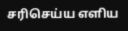சரிசெய்ய எளிய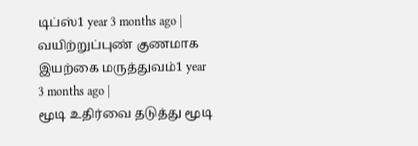டிப்ஸ்1 year 3 months ago |
வயிற்றுப்புண் குணமாக இயற்கை மருத்துவம்1 year 3 months ago |
மூடி உதிர்வை தடுத்து மூடி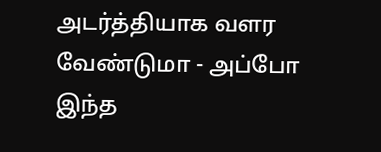அடர்த்தியாக வளர வேண்டுமா - அப்போ இந்த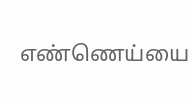எண்ணெய்யை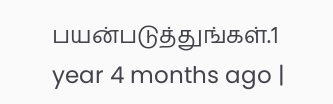பயன்படுத்துங்கள்.1 year 4 months ago |